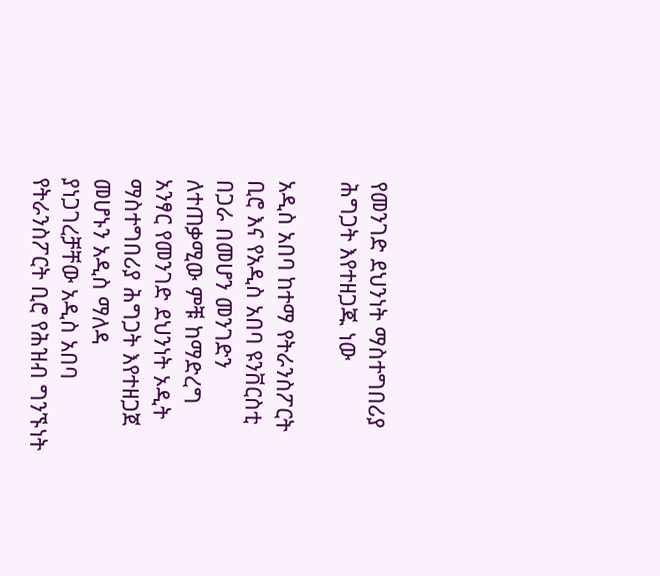የመንገድ ደህንነት ማስተግበሪያ ሕግጋት እየተዘጋጁ ነው

አዲስ አበባ ከተማ የትራንስፖርት ቢሮ እና የአዲስ አበባ ዩንቨርስቲ በጋራ በመሆን መንገድን ለተጠቃሚው ምቹ ከማድረግ አንፃር የመንገድ ደህንነት ኦዲት ማስተግበሪያ ሕግጋት እየተዘጋጀ መሆኑን አዲስ ማለዳ ያነጋገረቻቸው አዲስ አበባ የትራንስፖርት ቢሮ የሕዝብ ግንኙነት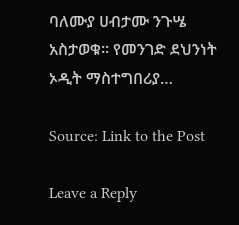ባለሙያ ሀብታሙ ንጉሤ አስታወቁ። የመንገድ ደህንነት ኦዲት ማስተግበሪያ…

Source: Link to the Post

Leave a Reply